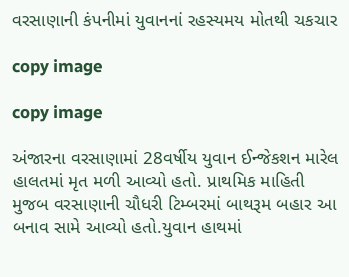વરસાણાની કંપનીમાં યુવાનનાં રહસ્યમય મોતથી ચકચાર

copy image

copy image

અંજારના વરસાણામાં 28વર્ષીય યુવાન ઈન્જેકશન મારેલ હાલતમાં મૃત મળી આવ્યો હતો. પ્રાથમિક માહિતી મુજબ વરસાણાની ચૌધરી ટિમ્બરમાં બાથરૂમ બહાર આ બનાવ સામે આવ્યો હતો.યુવાન હાથમાં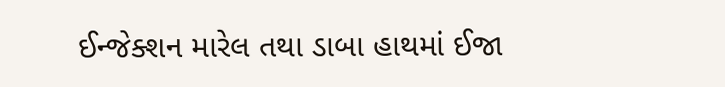ઈન્જેક્શન મારેલ તથા ડાબા હાથમાં ઈજા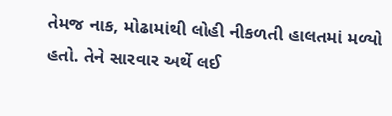તેમજ નાક, મોઢામાંથી લોહી નીકળતી હાલતમાં મળ્યો હતો. તેને સારવાર અર્થે લઈ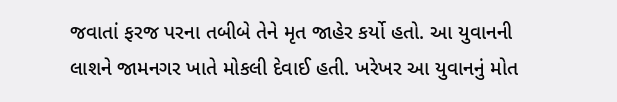જવાતાં ફરજ પરના તબીબે તેને મૃત જાહેર કર્યો હતો. આ યુવાનની લાશને જામનગર ખાતે મોકલી દેવાઈ હતી. ખરેખર આ યુવાનનું મોત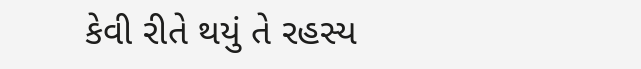કેવી રીતે થયું તે રહસ્ય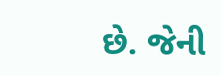છે. જેની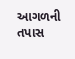આગળની તપાસ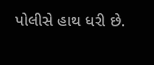પોલીસે હાથ ધરી છે.